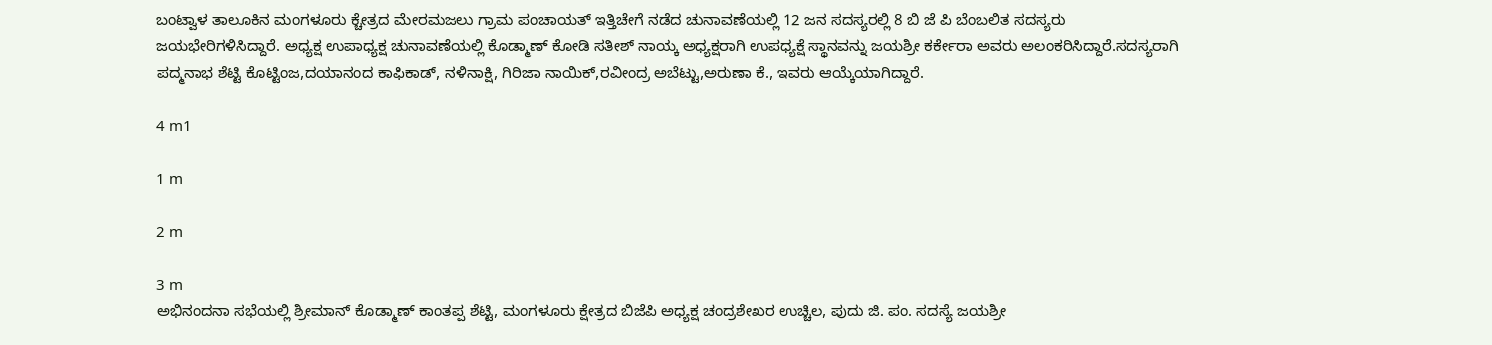ಬಂಟ್ವಾಳ ತಾಲೂಕಿನ ಮಂಗಳೂರು ಕ್ಚೇತ್ರದ ಮೇರಮಜಲು ಗ್ರಾಮ ಪಂಚಾಯತ್ ಇತ್ತಿಚೇಗೆ ನಡೆದ ಚುನಾವಣೆಯಲ್ಲಿ 12 ಜನ ಸದಸ್ಯರಲ್ಲಿ 8 ಬಿ ಜೆ ಪಿ ಬೆಂಬಲಿತ ಸದಸ್ಯರು ಜಯಭೇರಿಗಳಿಸಿದ್ದಾರೆ. ಅಧ್ಯಕ್ಷ ಉಪಾಧ್ಯಕ್ಷ ಚುನಾವಣೆಯಲ್ಲಿ ಕೊಡ್ಮಾಣ್ ಕೋಡಿ ಸತೀಶ್ ನಾಯ್ಕ ಅಧ್ಯಕ್ಷರಾಗಿ ಉಪಧ್ಯಕ್ಷೆ ಸ್ಥಾನವನ್ನು ಜಯಶ್ರೀ ಕರ್ಕೇರಾ ಅವರು ಅಲಂಕರಿಸಿದ್ದಾರೆ.ಸದಸ್ಯರಾಗಿ ಪದ್ಮನಾಭ ಶೆಟ್ಟಿ ಕೊಟ್ಟಿಂಜ,ದಯಾನಂದ ಕಾಫಿಕಾಡ್, ನಳಿನಾಕ್ಷಿ, ಗಿರಿಜಾ ನಾಯಿಕ್,ರವೀಂದ್ರ ಅಬೆಟ್ಟು,ಅರುಣಾ ಕೆ., ಇವರು ಆಯ್ಕೆಯಾಗಿದ್ದಾರೆ.

4 m1

1 m

2 m

3 m
ಅಭಿನಂದನಾ ಸಭೆಯಲ್ಲಿ ಶ್ರೀಮಾನ್ ಕೊಡ್ಮಾಣ್ ಕಾಂತಪ್ಪ ಶೆಟ್ಟಿ, ಮಂಗಳೂರು ಕ್ಷೇತ್ರದ ಬಿಜೆಪಿ ಅಧ್ಯಕ್ಷ ಚಂದ್ರಶೇಖರ ಉಚ್ಚಿಲ, ಪುದು ಜಿ. ಪಂ. ಸದಸ್ಯೆ ಜಯಶ್ರೀ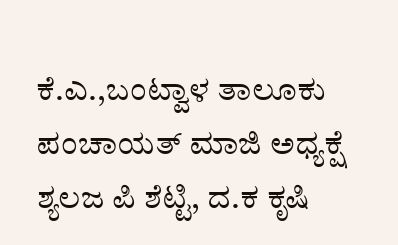ಕೆ.ಎ.,ಬಂಟ್ವಾಳ ತಾಲೂಕು ಪಂಚಾಯತ್ ಮಾಜಿ ಅಧ್ಯಕ್ಷೆ ಶ್ಯಲಜ ಪಿ ಶೆಟ್ಟಿ, ದ.ಕ ಕೃಷಿ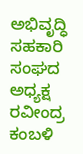ಅಭಿವೃದ್ಧಿ ಸಹಕಾರಿ ಸಂಘದ ಅಧ್ಯಕ್ಷ ರವೀಂದ್ರ ಕಂಬಳಿ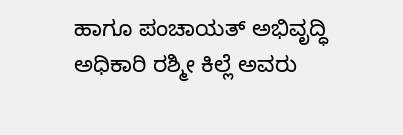ಹಾಗೂ ಪಂಚಾಯತ್ ಅಭಿವೃದ್ಧಿ ಅಧಿಕಾರಿ ರಶ್ಮೀ ಕಿಲ್ಲೆ ಅವರು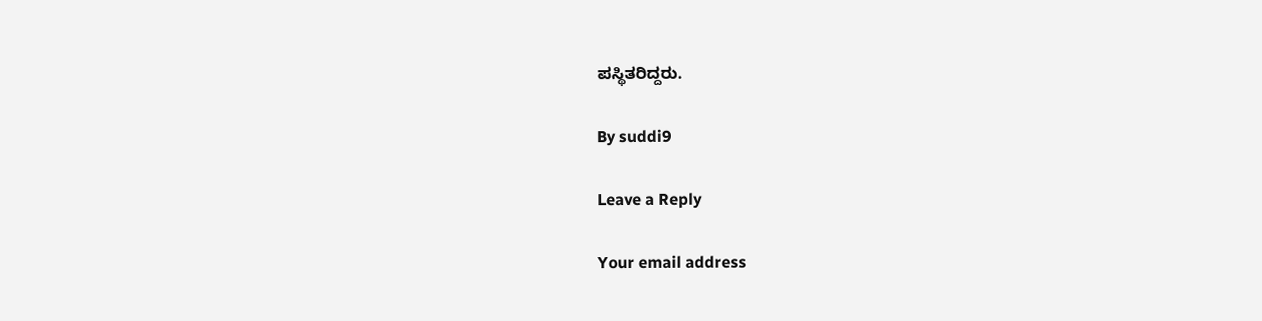ಪಸ್ಥಿತರಿದ್ದರು.

By suddi9

Leave a Reply

Your email address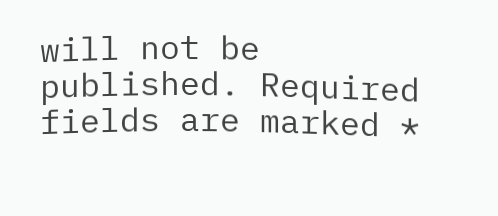will not be published. Required fields are marked *